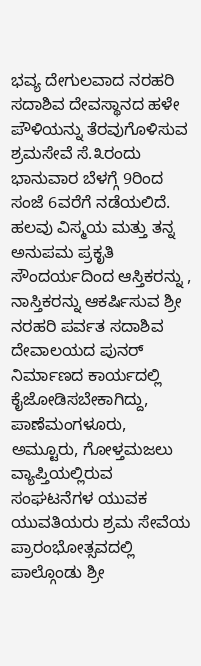ಭವ್ಯ ದೇಗುಲವಾದ ನರಹರಿ ಸದಾಶಿವ ದೇವಸ್ಥಾನದ ಹಳೇ ಪೌಳಿಯನ್ನು ತೆರವುಗೊಳಿಸುವ ಶ್ರಮಸೇವೆ ಸೆ.೩ರಂದು ಭಾನುವಾರ ಬೆಳಗ್ಗೆ 9ರಿಂದ ಸಂಜೆ 6ವರೆಗೆ ನಡೆಯಲಿದೆ.
ಹಲವು ವಿಸ್ಮಯ ಮತ್ತು ತನ್ನ ಅನುಪಮ ಪ್ರಕೃತಿ ಸೌಂದರ್ಯದಿಂದ ಆಸ್ತಿಕರನ್ನು , ನಾಸ್ತಿಕರನ್ನು ಆಕರ್ಷಿಸುವ ಶ್ರೀ ನರಹರಿ ಪರ್ವತ ಸದಾಶಿವ ದೇವಾಲಯದ ಪುನರ್ ನಿರ್ಮಾಣದ ಕಾರ್ಯದಲ್ಲಿ ಕೈಜೋಡಿಸಬೇಕಾಗಿದ್ದು, ಪಾಣೆಮಂಗಳೂರು, ಅಮ್ಟೂರು, ಗೋಳ್ತಮಜಲು ವ್ಯಾಪ್ತಿಯಲ್ಲಿರುವ ಸಂಘಟನೆಗಳ ಯುವಕ ಯುವತಿಯರು ಶ್ರಮ ಸೇವೆಯ ಪ್ರಾರಂಭೋತ್ಸವದಲ್ಲಿ ಪಾಲ್ಗೊಂಡು ಶ್ರೀ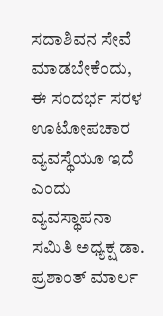ಸದಾಶಿವನ ಸೇವೆ ಮಾಡಬೇಕೆಂದು, ಈ ಸಂದರ್ಭ ಸರಳ ಊಟೋಪಚಾರ ವ್ಯವಸ್ಥೆಯೂ ಇದೆ ಎಂದು ವ್ಯವಸ್ಥಾಪನಾ ಸಮಿತಿ ಅಧ್ಯಕ್ಷ ಡಾ. ಪ್ರಶಾಂತ್ ಮಾರ್ಲ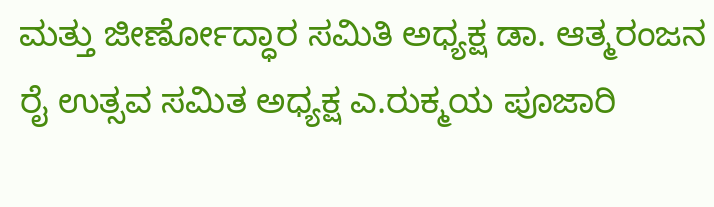ಮತ್ತು ಜೀರ್ಣೋದ್ಧಾರ ಸಮಿತಿ ಅಧ್ಯಕ್ಷ ಡಾ. ಆತ್ಮರಂಜನ ರೈ ಉತ್ಸವ ಸಮಿತ ಅಧ್ಯಕ್ಷ ಎ.ರುಕ್ಮಯ ಪೂಜಾರಿ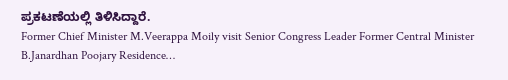ಪ್ರಕಟಣೆಯಲ್ಲಿ ತಿಳಿಸಿದ್ದಾರೆ.
Former Chief Minister M.Veerappa Moily visit Senior Congress Leader Former Central Minister B.Janardhan Poojary Residence…